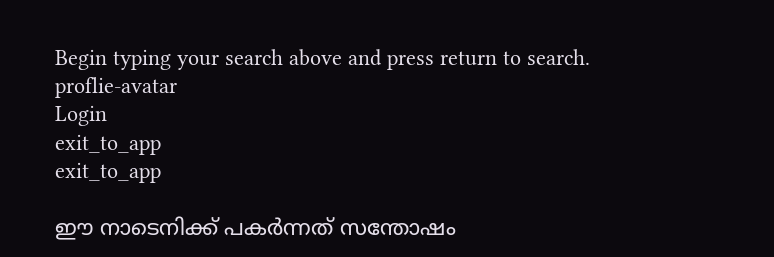Begin typing your search above and press return to search.
proflie-avatar
Login
exit_to_app
exit_to_app

ഈ നാടെനിക്ക് പകർന്നത് സന്തോഷം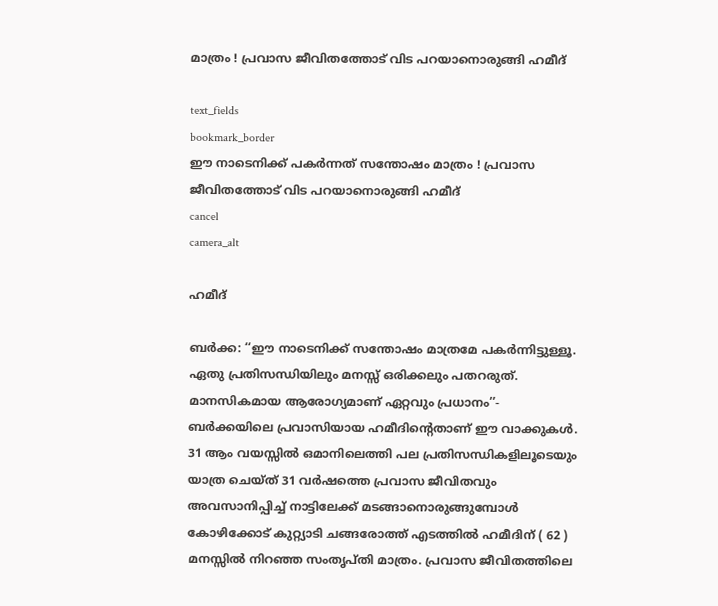മാത്രം ! പ്രവാസ ജീവിതത്തോട് വിട പറയാനൊരുങ്ങി ഹമീദ്

text_fields
bookmark_border
ഈ നാടെനിക്ക് പകർന്നത് സന്തോഷം മാത്രം ! പ്രവാസ ജീവിതത്തോട് വിട പറയാനൊരുങ്ങി ഹമീദ്
cancel
camera_alt

ഹമീദ്

ബർക്ക: ‘‘ഈ നാടെനിക്ക് സന്തോഷം മാത്രമേ പകർന്നിട്ടുള്ളൂ. ഏതു പ്രതിസന്ധിയിലും മനസ്സ് ഒരിക്കലും പതറരുത്. മാനസികമായ ആരോഗ്യമാണ് ഏറ്റവും പ്രധാനം’’- ബർക്കയിലെ പ്രവാസിയായ ഹമീദിന്റെതാണ് ഈ വാക്കുകൾ. 31 ആം വയസ്സിൽ ഒമാനിലെത്തി പല പ്രതിസന്ധികളിലൂടെയും യാത്ര ചെയ്ത് 31 വർഷത്തെ പ്രവാസ ജീവിതവും അവസാനിപ്പിച്ച് നാട്ടിലേക്ക് മടങ്ങാനൊരുങ്ങുമ്പോൾ കോഴിക്കോട് കുറ്റ്യാടി ചങ്ങരോത്ത് എടത്തിൽ ഹമീദിന് ( 62 ) മനസ്സിൽ നിറഞ്ഞ സംതൃപ്തി മാത്രം. പ്രവാസ ജീവിതത്തിലെ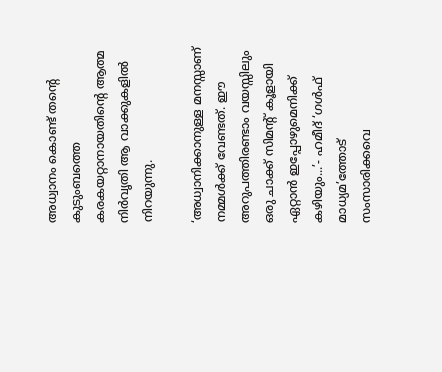അധ്വാനം കൊണ്ട് തന്റെ കുടുംബത്തെ കരകയറ്റാനായതിന്റെ ആത്മ നിർവൃതി ആ വാക്കുകളിൽ നിറയുന്നു.

‘അധ്വാനിക്കാനുള്ള മനസ്സാണ് നമ്മൾക്ക് വേണ്ടത്. ഈ അറുപത്തിരണ്ടാം വയസ്സിലും ഒരു ചാക്ക് സിമന്റ് കൂളായി ഏറ്റാൻ ഇപ്പോഴുമെനിക്ക് കഴിയും...’- ഹമീദ് ‘ഗൾഫ് മാധ്യമ’ത്തോട് സംസാരിക്കവെ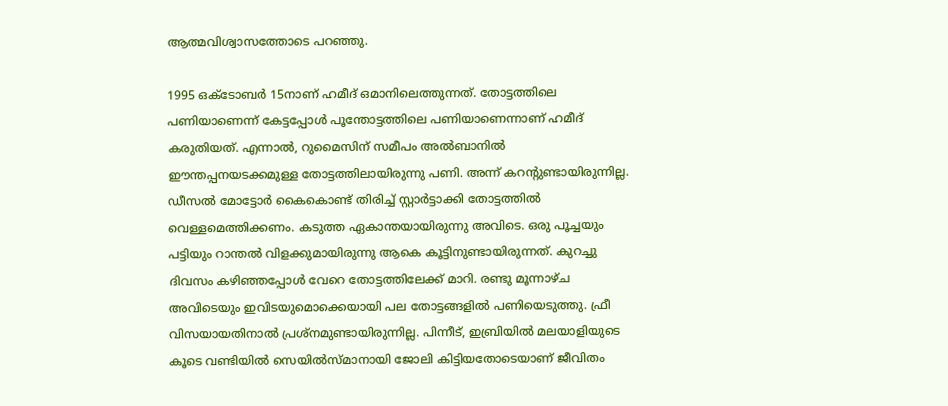ആത്മവിശ്വാസത്തോടെ പറഞ്ഞു.

1995 ഒക്ടോബർ 15നാണ് ഹമീദ് ഒമാനിലെത്തുന്നത്. തോട്ടത്തിലെ പണിയാണെന്ന് കേട്ടപ്പോൾ പൂന്തോട്ടത്തിലെ പണിയാണെന്നാണ് ഹമീദ് കരുതിയത്. എന്നാൽ, റുമൈസിന് സമീപം അൽബാനിൽ ഈന്തപ്പനയടക്കമുള്ള തോട്ടത്തിലായിരുന്നു പണി. അന്ന് കറന്റുണ്ടായിരുന്നില്ല. ഡീസൽ മോട്ടോർ കൈകൊണ്ട് തിരിച്ച് സ്റ്റാർട്ടാക്കി തോട്ടത്തിൽ വെള്ളമെത്തിക്കണം. കടുത്ത ഏകാന്തയായിരുന്നു അവിടെ. ഒരു പൂച്ചയും പട്ടിയും റാന്തൽ വിളക്കുമായിരുന്നു ആകെ കൂട്ടിനുണ്ടായിരുന്നത്. കുറച്ചു ദിവസം കഴിഞ്ഞപ്പോൾ വേറെ തോട്ടത്തിലേക്ക് മാറി. രണ്ടു മൂന്നാഴ്ച അവിടെയും ഇവിടയുമൊക്കെയായി പല തോട്ടങ്ങളിൽ പണിയെടുത്തു. ഫ്രീ വിസയായതിനാൽ പ്രശ്നമുണ്ടായിരുന്നില്ല. പിന്നീട്, ഇബ്രിയിൽ മലയാളിയുടെ കൂടെ വണ്ടിയിൽ സെയിൽസ്മാനായി ജോലി കിട്ടിയതോടെയാണ് ജീവിതം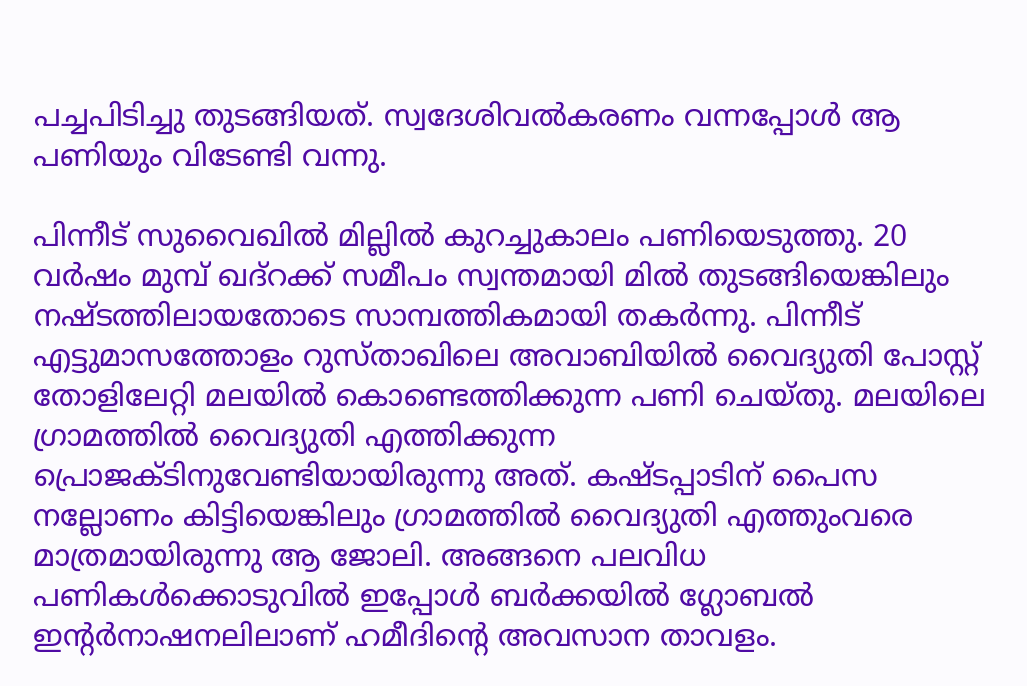പച്ചപിടിച്ചു തുടങ്ങിയത്. സ്വദേശിവൽകരണം വന്നപ്പോൾ ആ പണിയും വിടേണ്ടി വന്നു.

പിന്നീട് സുവൈഖിൽ മില്ലിൽ കുറച്ചുകാലം പണിയെടുത്തു. 20 വർഷം മുമ്പ് ഖദ്റക്ക് സമീപം സ്വന്തമായി മിൽ തുടങ്ങിയെങ്കിലും നഷ്ടത്തിലായതോടെ സാമ്പത്തികമായി തകർന്നു. പിന്നീട് എട്ടുമാസത്തോളം റുസ്താഖിലെ അവാബിയിൽ വൈദ്യുതി പോസ്റ്റ് തോളിലേറ്റി മലയിൽ കൊണ്ടെത്തിക്കുന്ന പണി ചെയ്തു. മലയിലെ ഗ്രാമത്തിൽ വൈദ്യുതി എത്തിക്കുന്ന പ്രൊജക്ടിനുവേണ്ടിയായിരുന്നു അത്. കഷ്ടപ്പാടിന് പൈസ നല്ലോണം കിട്ടിയെങ്കിലും ഗ്രാമത്തിൽ വൈദ്യുതി എത്തുംവരെ മാത്രമായിരുന്നു ആ ജോലി. അങ്ങനെ പലവിധ പണികൾക്കൊടുവിൽ ഇപ്പോൾ ബർക്കയിൽ ഗ്ലോബൽ ഇന്റർനാഷനലിലാണ് ഹമീദിന്റെ അവസാന താവളം.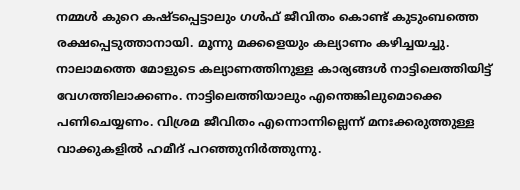നമ്മൾ കുറെ കഷ്ടപ്പെട്ടാലും ഗൾഫ് ജീവിതം കൊണ്ട് കുടുംബത്തെ രക്ഷപ്പെടുത്താനായി. മൂന്നു മക്കളെയും കല്യാണം കഴിച്ചയച്ചു. നാലാമത്തെ മോളുടെ കല്യാണത്തിനുള്ള കാര്യങ്ങൾ നാട്ടിലെത്തിയിട്ട് വേഗത്തിലാക്കണം. നാട്ടിലെത്തിയാലും എന്തെങ്കിലുമൊക്കെ പണിചെയ്യണം. വിശ്രമ ജീവിതം എന്നൊന്നില്ലെന്ന് മനഃക്കരുത്തുള്ള വാക്കുകളിൽ ഹമീദ് പറഞ്ഞുനിർത്തുന്നു.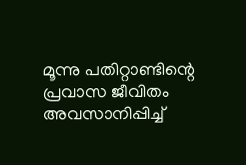മൂന്നു പതിറ്റാണ്ടിന്റെ പ്രവാസ ജീവിതം അവസാനിപ്പിച്ച്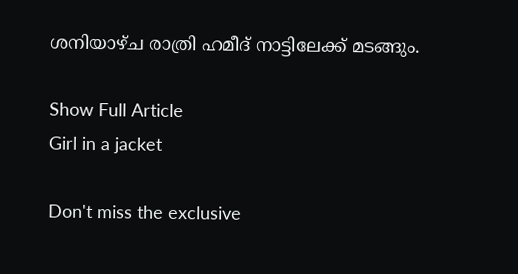ശനിയാഴ്ച രാത്രി ഹമീദ് നാട്ടിലേക്ക് മടങ്ങും.

Show Full Article
Girl in a jacket

Don't miss the exclusive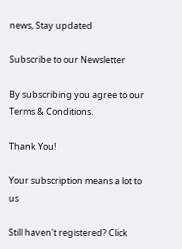news, Stay updated

Subscribe to our Newsletter

By subscribing you agree to our Terms & Conditions.

Thank You!

Your subscription means a lot to us

Still haven't registered? Click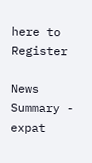here to Register

News Summary - expat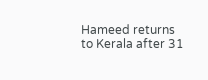Hameed returns to Kerala after 31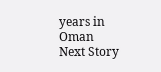years in Oman
Next Story